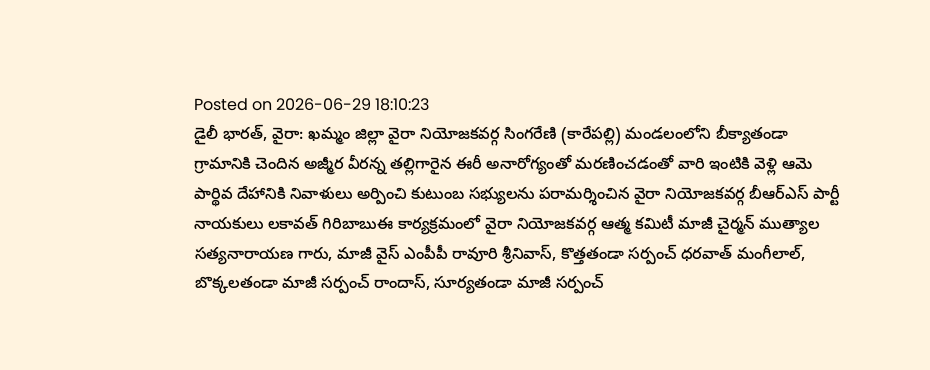Posted on 2026-06-29 18:10:23
డైలీ భారత్, వైరా: ఖమ్మం జిల్లా వైరా నియోజకవర్గ సింగరేణి (కారేపల్లి) మండలంలోని బీక్యాతండా గ్రామానికి చెందిన అజ్మీర వీరన్న తల్లిగారైన ఈరీ అనారోగ్యంతో మరణించడంతో వారి ఇంటికి వెళ్లి ఆమె పార్థివ దేహానికి నివాళులు అర్పించి కుటుంబ సభ్యులను పరామర్శించిన వైరా నియోజకవర్గ బీఆర్ఎస్ పార్టీ నాయకులు లకావత్ గిరిబాబుఈ కార్యక్రమంలో వైరా నియోజకవర్గ ఆత్మ కమిటీ మాజీ చైర్మన్ ముత్యాల సత్యనారాయణ గారు, మాజీ వైస్ ఎంపీపీ రావూరి శ్రీనివాస్, కొత్తతండా సర్పంచ్ ధరవాత్ మంగీలాల్, బొక్కలతండా మాజీ సర్పంచ్ రాందాస్, సూర్యతండా మాజీ సర్పంచ్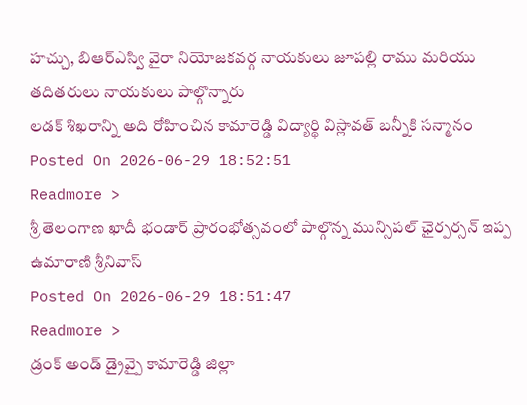హచ్చు, బిఆర్ఎస్వి వైరా నియోజకవర్గ నాయకులు జూపల్లి రాము మరియు తదితరులు నాయకులు పాల్గొన్నారు
లడక్ శిఖరాన్ని అది రోహించిన కామారెడ్డి విద్యార్థి విస్లావత్ బన్నీకి సన్మానం
Posted On 2026-06-29 18:52:51
Readmore >
శ్రీ తెలంగాణ ఖాదీ భండార్ ప్రారంభోత్సవంలో పాల్గొన్న మున్సిపల్ ఛైర్పర్సన్ ఇప్ప ఉమారాణి శ్రీనివాస్
Posted On 2026-06-29 18:51:47
Readmore >
డ్రంక్ అండ్ డ్రైవ్పై కామారెడ్డి జిల్లా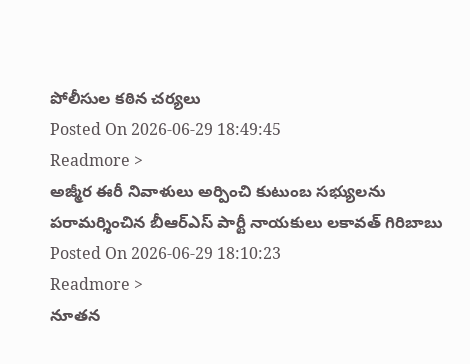పోలీసుల కఠిన చర్యలు
Posted On 2026-06-29 18:49:45
Readmore >
అజ్మీర ఈరీ నివాళులు అర్పించి కుటుంబ సభ్యులను పరామర్శించిన బీఆర్ఎస్ పార్టీ నాయకులు లకావత్ గిరిబాబు
Posted On 2026-06-29 18:10:23
Readmore >
నూతన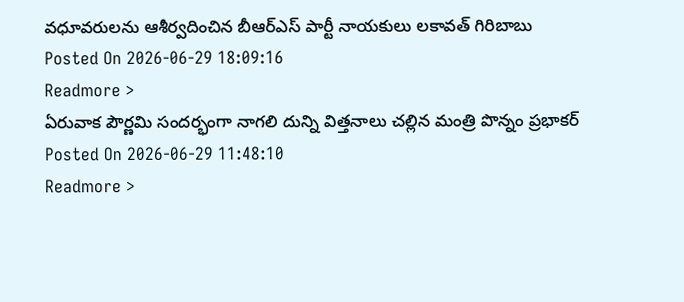వధూవరులను ఆశీర్వదించిన బీఆర్ఎస్ పార్టీ నాయకులు లకావత్ గిరిబాబు
Posted On 2026-06-29 18:09:16
Readmore >
ఏరువాక పౌర్ణమి సందర్భంగా నాగలి దున్ని విత్తనాలు చల్లిన మంత్రి పొన్నం ప్రభాకర్
Posted On 2026-06-29 11:48:10
Readmore >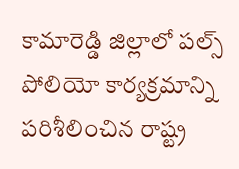కామారెడ్డి జిల్లాలో పల్స్ పోలియో కార్యక్రమాన్ని పరిశీలించిన రాష్ట్ర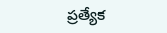ప్రత్యేక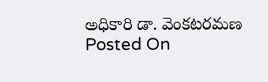అధికారి డా. వెంకటరమణ
Posted On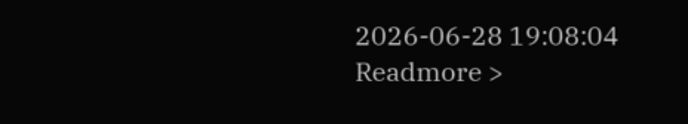2026-06-28 19:08:04
Readmore >